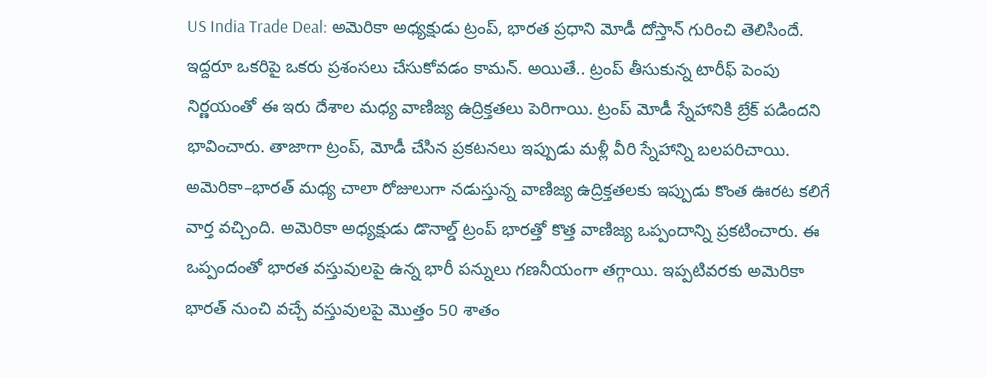US India Trade Deal: అమెరికా అధ్యక్షుడు ట్రంప్, భారత ప్రధాని మోడీ దోస్తాన్ గురించి తెలిసిందే. ఇద్దరూ ఒకరిపై ఒకరు ప్రశంసలు చేసుకోవడం కామన్. అయితే.. ట్రంప్ తీసుకున్న టారీఫ్ పెంపు నిర్ణయంతో ఈ ఇరు దేశాల మధ్య వాణిజ్య ఉద్రిక్తతలు పెరిగాయి. ట్రంప్ మోడీ స్నేహానికి బ్రేక్ పడిందని భావించారు. తాజాగా ట్రంప్, మోడీ చేసిన ప్రకటనలు ఇప్పుడు మళ్లీ వీరి స్నేహాన్ని బలపరిచాయి. అమెరికా–భారత్ మధ్య చాలా రోజులుగా నడుస్తున్న వాణిజ్య ఉద్రిక్తతలకు ఇప్పుడు కొంత ఊరట కలిగే వార్త వచ్చింది. అమెరికా అధ్యక్షుడు డొనాల్డ్ ట్రంప్ భారత్తో కొత్త వాణిజ్య ఒప్పందాన్ని ప్రకటించారు. ఈ ఒప్పందంతో భారత వస్తువులపై ఉన్న భారీ పన్నులు గణనీయంగా తగ్గాయి. ఇప్పటివరకు అమెరికా భారత్ నుంచి వచ్చే వస్తువులపై మొత్తం 50 శాతం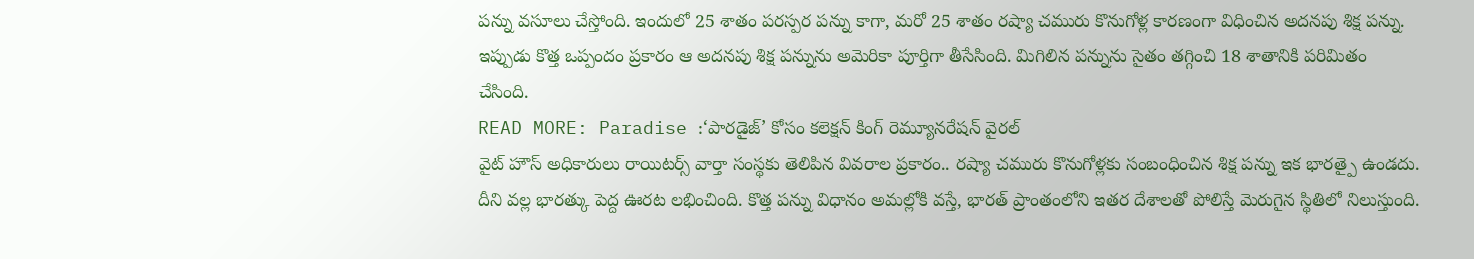పన్ను వసూలు చేస్తోంది. ఇందులో 25 శాతం పరస్పర పన్ను కాగా, మరో 25 శాతం రష్యా చమురు కొనుగోళ్ల కారణంగా విధించిన అదనపు శిక్ష పన్ను. ఇప్పుడు కొత్త ఒప్పందం ప్రకారం ఆ అదనపు శిక్ష పన్నును అమెరికా పూర్తిగా తీసేసింది. మిగిలిన పన్నును సైతం తగ్గించి 18 శాతానికి పరిమితం చేసింది.
READ MORE: Paradise :‘పారడైజ్’ కోసం కలెక్షన్ కింగ్ రెమ్యూనరేషన్ వైరల్
వైట్ హౌస్ అధికారులు రాయిటర్స్ వార్తా సంస్థకు తెలిపిన వివరాల ప్రకారం.. రష్యా చమురు కొనుగోళ్లకు సంబంధించిన శిక్ష పన్ను ఇక భారత్పై ఉండదు. దీని వల్ల భారత్కు పెద్ద ఊరట లభించింది. కొత్త పన్ను విధానం అమల్లోకి వస్తే, భారత్ ప్రాంతంలోని ఇతర దేశాలతో పోలిస్తే మెరుగైన స్థితిలో నిలుస్తుంది.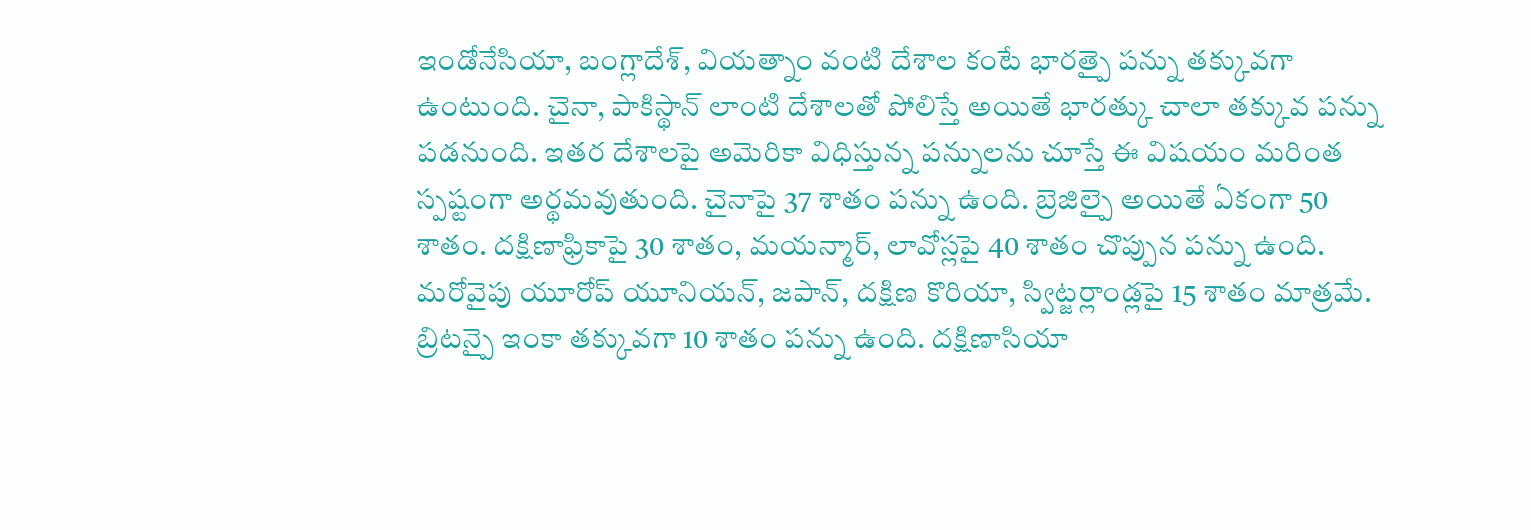ఇండోనేసియా, బంగ్లాదేశ్, వియత్నాం వంటి దేశాల కంటే భారత్పై పన్ను తక్కువగా ఉంటుంది. చైనా, పాకిస్థాన్ లాంటి దేశాలతో పోలిస్తే అయితే భారత్కు చాలా తక్కువ పన్ను పడనుంది. ఇతర దేశాలపై అమెరికా విధిస్తున్న పన్నులను చూస్తే ఈ విషయం మరింత స్పష్టంగా అర్థమవుతుంది. చైనాపై 37 శాతం పన్ను ఉంది. బ్రెజిల్పై అయితే ఏకంగా 50 శాతం. దక్షిణాఫ్రికాపై 30 శాతం, మయన్మార్, లావోస్లపై 40 శాతం చొప్పున పన్ను ఉంది. మరోవైపు యూరోప్ యూనియన్, జపాన్, దక్షిణ కొరియా, స్విట్జర్లాండ్లపై 15 శాతం మాత్రమే. బ్రిటన్పై ఇంకా తక్కువగా 10 శాతం పన్ను ఉంది. దక్షిణాసియా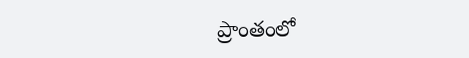ప్రాంతంలో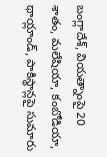బంగ్లాదేశ్, వియత్నాంపై 20 శాతం, మలేషియా, కంబోడియా, థాయ్లాండ్, పాకిస్థాన్లపై సుమారు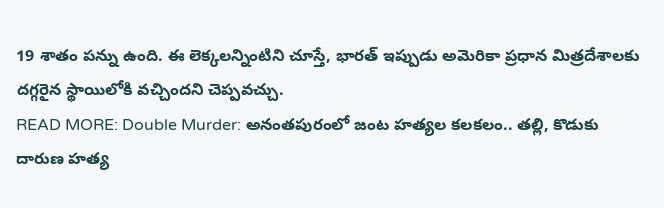19 శాతం పన్ను ఉంది. ఈ లెక్కలన్నింటిని చూస్తే, భారత్ ఇప్పుడు అమెరికా ప్రధాన మిత్రదేశాలకు దగ్గరైన స్థాయిలోకి వచ్చిందని చెప్పవచ్చు.
READ MORE: Double Murder: అనంతపురంలో జంట హత్యల కలకలం.. తల్లి, కొడుకు దారుణ హత్య